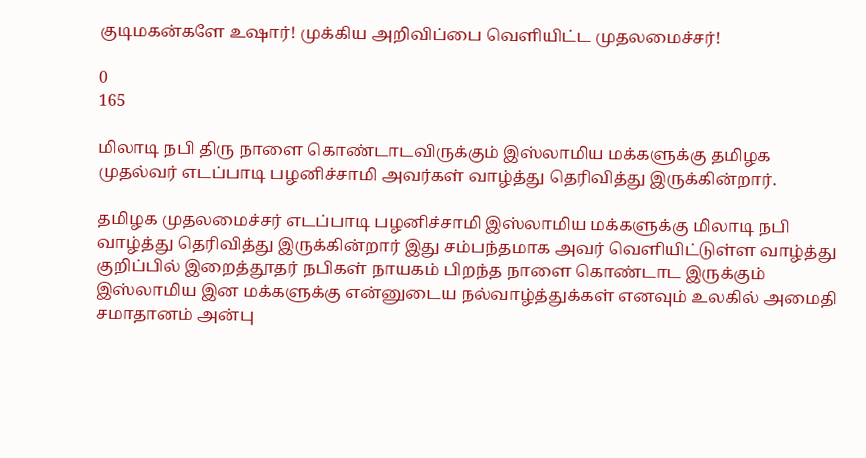குடிமகன்களே உஷார்! முக்கிய அறிவிப்பை வெளியிட்ட முதலமைச்சர்!

0
165

மிலாடி நபி திரு நாளை கொண்டாடவிருக்கும் இஸ்லாமிய மக்களுக்கு தமிழக முதல்வர் எடப்பாடி பழனிச்சாமி அவர்கள் வாழ்த்து தெரிவித்து இருக்கின்றார்.

தமிழக முதலமைச்சர் எடப்பாடி பழனிச்சாமி இஸ்லாமிய மக்களுக்கு மிலாடி நபி வாழ்த்து தெரிவித்து இருக்கின்றார் இது சம்பந்தமாக அவர் வெளியிட்டுள்ள வாழ்த்து குறிப்பில் இறைத்தூதர் நபிகள் நாயகம் பிறந்த நாளை கொண்டாட இருக்கும் இஸ்லாமிய இன மக்களுக்கு என்னுடைய நல்வாழ்த்துக்கள் எனவும் உலகில் அமைதி சமாதானம் அன்பு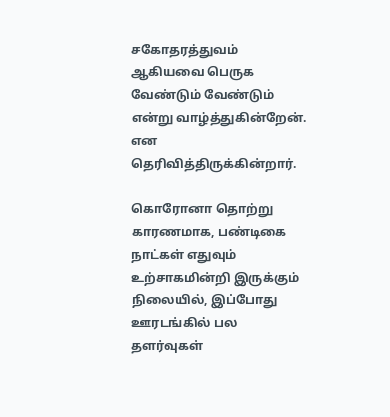சகோதரத்துவம் ஆகியவை பெருக வேண்டும் வேண்டும் என்று வாழ்த்துகின்றேன். என தெரிவித்திருக்கின்றார்.

கொரோனா தொற்று காரணமாக, பண்டிகை நாட்கள் எதுவும் உற்சாகமின்றி இருக்கும் நிலையில், இப்போது ஊரடங்கில் பல தளர்வுகள்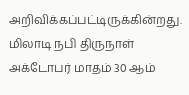அறிவிக்கப்பட்டிருக்கின்றது. மிலாடி நபி திருநாள் அக்டோபர் மாதம் 30 ஆம்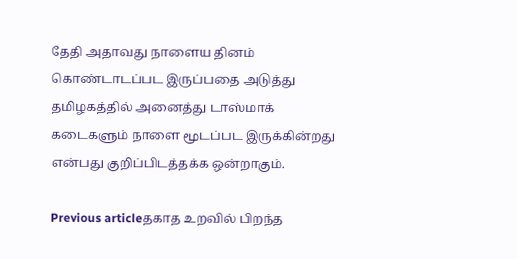தேதி அதாவது நாளைய தினம் கொண்டாடப்பட இருப்பதை அடுத்து தமிழகத்தில் அனைத்து டாஸ்மாக் கடைகளும் நாளை மூடப்பட இருக்கின்றது என்பது குறிப்பிடத்தக்க ஒன்றாகும்.

Previous articleதகாத உறவில் பிறந்த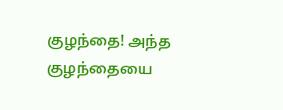குழந்தை! அந்த குழந்தையை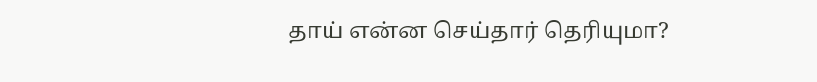தாய் என்ன செய்தார் தெரியுமா?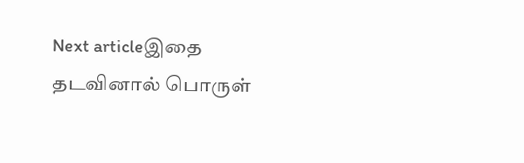Next articleஇதை தடவினால் பொருள்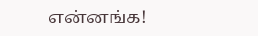என்னங்க!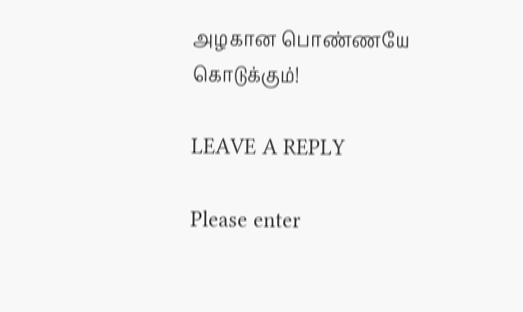அழகான பொண்ணயே கொடுக்கும்!

LEAVE A REPLY

Please enter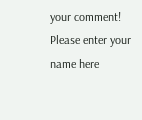your comment!
Please enter your name here